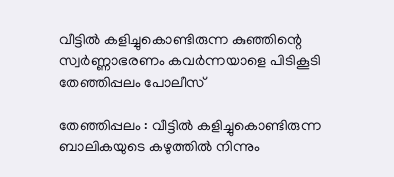വീട്ടില്‍ കളിച്ചുകൊണ്ടിരുന്ന കുഞ്ഞിന്റെ സ്വര്‍ണ്ണാഭരണം കവര്‍ന്നയാളെ പിടികൂടി തേഞ്ഞിപ്പലം പോലീസ്

തേഞ്ഞിപ്പലം : വീട്ടില്‍ കളിച്ചുകൊണ്ടിരുന്ന ബാലികയുടെ കഴുത്തില്‍ നിന്നും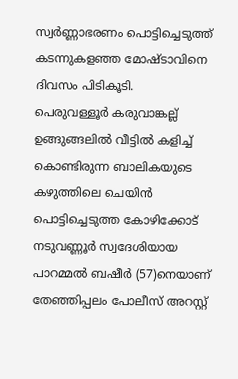സ്വര്‍ണ്ണാഭരണം പൊട്ടിച്ചെടുത്ത് കടന്നുകളഞ്ഞ മോഷ്ടാവിനെ ദിവസം പിടികൂടി.
പെരുവള്ളൂര്‍ കരുവാങ്കല്ല് ഉങ്ങുങ്ങലില്‍ വീട്ടില്‍ കളിച്ച് കൊണ്ടിരുന്ന ബാലികയുടെ കഴുത്തിലെ ചെയിന്‍ പൊട്ടിച്ചെടുത്ത കോഴിക്കോട് നടുവണ്ണൂര്‍ സ്വദേശിയായ പാറമ്മല്‍ ബഷീര്‍ (57)നെയാണ് തേഞ്ഞിപ്പലം പോലീസ് അറസ്റ്റ്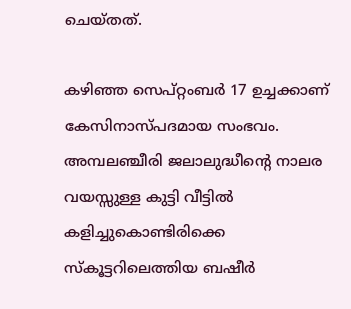ചെയ്തത്.

കഴിഞ്ഞ സെപ്റ്റംബര്‍ 17 ഉച്ചക്കാണ് കേസിനാസ്പദമായ സംഭവം. അമ്പലഞ്ചീരി ജലാലുദ്ധീന്റെ നാലര വയസ്സുള്ള കുട്ടി വീട്ടില്‍ കളിച്ചുകൊണ്ടിരിക്കെ സ്‌കൂട്ടറിലെത്തിയ ബഷീര്‍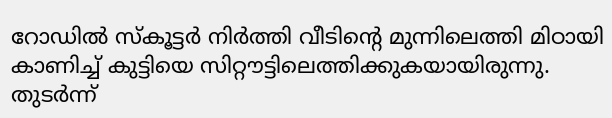റോഡില്‍ സ്‌കൂട്ടര്‍ നിര്‍ത്തി വീടിന്റെ മുന്നിലെത്തി മിഠായി കാണിച്ച് കുട്ടിയെ സിറ്റൗട്ടിലെത്തിക്കുകയായിരുന്നു. തുടര്‍ന്ന്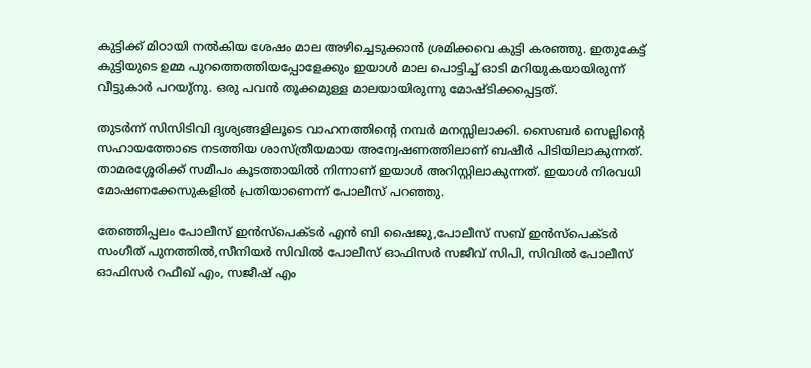കുട്ടിക്ക് മിഠായി നല്‍കിയ ശേഷം മാല അഴിച്ചെടുക്കാന്‍ ശ്രമിക്കവെ കുട്ടി കരഞ്ഞു. ഇതുകേട്ട് കുട്ടിയുടെ ഉമ്മ പുറത്തെത്തിയപ്പോളേക്കും ഇയാള്‍ മാല പൊട്ടിച്ച് ഓടി മറിയുകയായിരുന്ന് വീട്ടുകാര്‍ പറയു്‌നു. ഒരു പവന്‍ തൂക്കമുള്ള മാലയായിരുന്നു മോഷ്ടിക്കപ്പെട്ടത്.

തുടര്‍ന്ന് സിസിടിവി ദൃശ്യങ്ങളിലൂടെ വാഹനത്തിന്റെ നമ്പര്‍ മനസ്സിലാക്കി. സൈബര്‍ സെല്ലിന്റെ സഹായത്തോടെ നടത്തിയ ശാസ്ത്രീയമായ അന്വേഷണത്തിലാണ് ബഷീര്‍ പിടിയിലാകുന്നത്. താമരശ്ശേരിക്ക് സമീപം കൂടത്തായില്‍ നിന്നാണ് ഇയാള്‍ അറിസ്റ്റിലാകുന്നത്. ഇയാള്‍ നിരവധി മോഷണക്കേസുകളില്‍ പ്രതിയാണെന്ന് പോലീസ് പറഞ്ഞു.

തേഞ്ഞിപ്പലം പോലീസ് ഇന്‍സ്പെക്ടര്‍ എന്‍ ബി ഷൈജു,പോലീസ് സബ് ഇന്‍സ്പെക്ടര്‍ സംഗീത് പുനത്തില്‍,സീനിയര്‍ സിവില്‍ പോലീസ് ഓഫിസര്‍ സജീവ് സിപി, സിവില്‍ പോലീസ് ഓഫിസര്‍ റഫീഖ് എം, സജീഷ് എം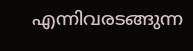എന്നിവരടങ്ങുന്ന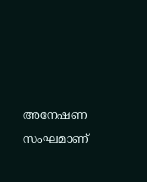അനേഷണ സംഘമാണ്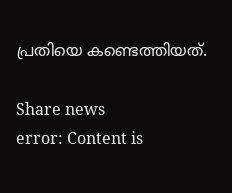പ്രതിയെ കണ്ടെത്തിയത്.

Share news
error: Content is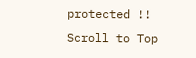protected !!
Scroll to Top